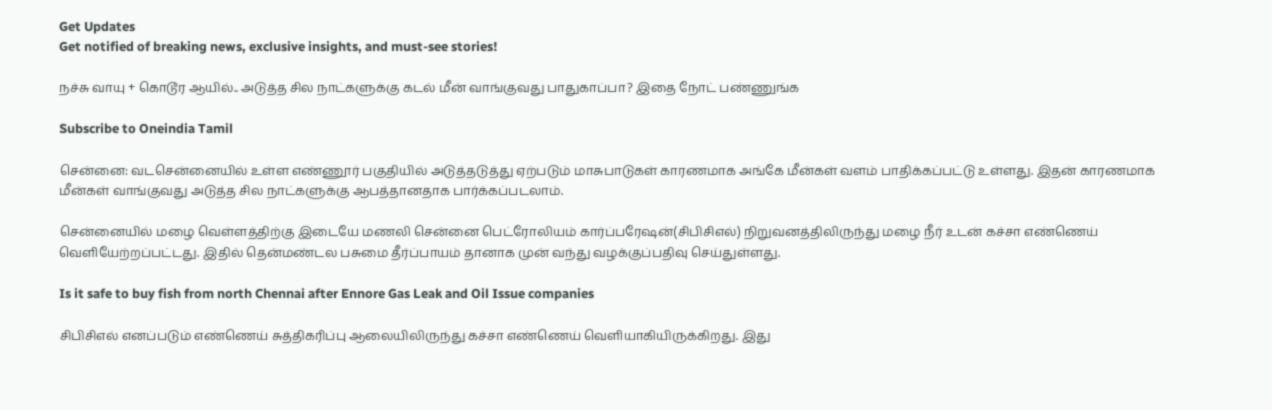Get Updates
Get notified of breaking news, exclusive insights, and must-see stories!

நச்சு வாயு + கொடூர ஆயில்.. அடுத்த சில நாட்களுக்கு கடல் மீன் வாங்குவது பாதுகாப்பா? இதை நோட் பண்ணுங்க

Subscribe to Oneindia Tamil

சென்னை: வடசென்னையில் உள்ள எண்ணூர் பகுதியில் அடுத்தடுத்து ஏற்படும் மாசுபாடுகள் காரணமாக அங்கே மீன்கள் வளம் பாதிக்கப்பட்டு உள்ளது. இதன் காரணமாக மீன்கள் வாங்குவது அடுத்த சில நாட்களுக்கு ஆபத்தானதாக பார்க்கப்படலாம்.

சென்னையில் மழை வெள்ளத்திற்கு இடையே மணலி சென்னை பெட்ரோலியம் கார்ப்பரேஷன்(சிபிசிஎல்) நிறுவனத்திலிருந்து மழை நீர் உடன் கச்சா எண்ணெய் வெளியேற்றப்பட்டது. இதில் தென்மண்டல பசுமை தீர்ப்பாயம் தானாக முன் வந்து வழக்குப்பதிவு செய்துள்ளது.

Is it safe to buy fish from north Chennai after Ennore Gas Leak and Oil Issue companies

சிபிசிஎல் எனப்படும் எண்ணெய் சுத்திகரிப்பு ஆலையிலிருந்து கச்சா எண்ணெய் வெளியாகியிருக்கிறது. இது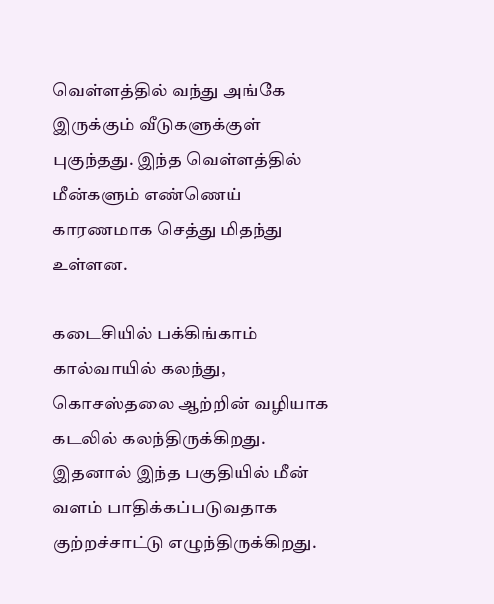வெள்ளத்தில் வந்து அங்கே இருக்கும் வீடுகளுக்குள் புகுந்தது. இந்த வெள்ளத்தில் மீன்களும் எண்ணெய் காரணமாக செத்து மிதந்து உள்ளன.

கடைசியில் பக்கிங்காம் கால்வாயில் கலந்து, கொசஸ்தலை ஆற்றின் வழியாக கடலில் கலந்திருக்கிறது. இதனால் இந்த பகுதியில் மீன் வளம் பாதிக்கப்படுவதாக குற்றச்சாட்டு எழுந்திருக்கிறது.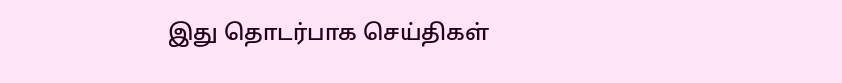இது தொடர்பாக செய்திகள்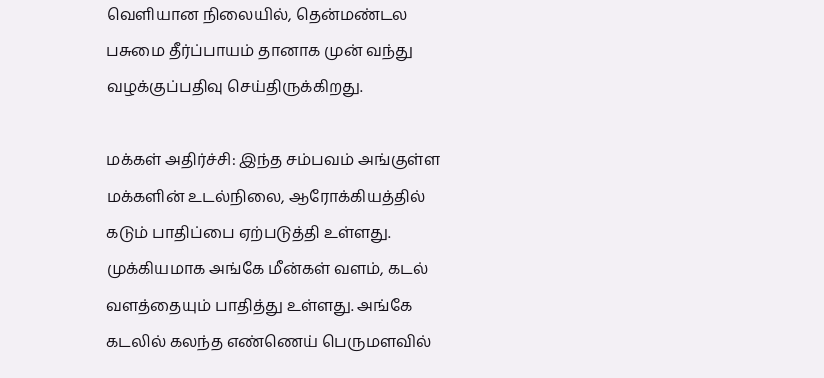வெளியான நிலையில், தென்மண்டல பசுமை தீர்ப்பாயம் தானாக முன் வந்து வழக்குப்பதிவு செய்திருக்கிறது.

மக்கள் அதிர்ச்சி: இந்த சம்பவம் அங்குள்ள மக்களின் உடல்நிலை, ஆரோக்கியத்தில் கடும் பாதிப்பை ஏற்படுத்தி உள்ளது. முக்கியமாக அங்கே மீன்கள் வளம், கடல் வளத்தையும் பாதித்து உள்ளது. அங்கே கடலில் கலந்த எண்ணெய் பெருமளவில்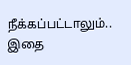நீக்கப்பட்டாலும்.. இதை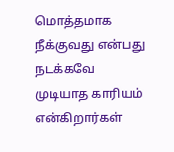மொத்தமாக நீக்குவது என்பது நடக்கவே முடியாத காரியம் என்கிறார்கள்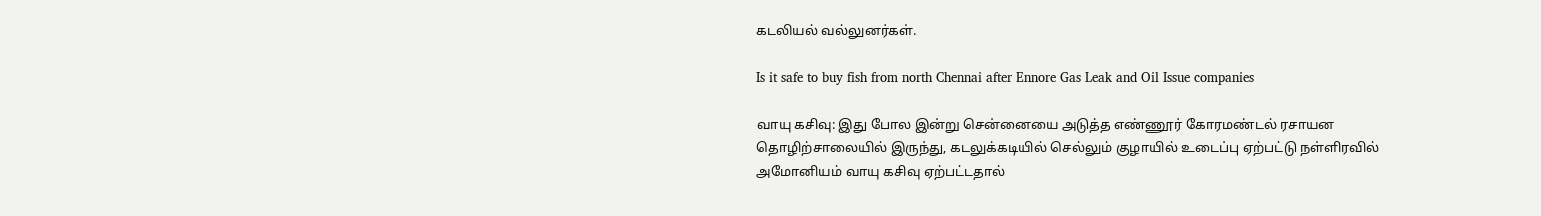கடலியல் வல்லுனர்கள்.

Is it safe to buy fish from north Chennai after Ennore Gas Leak and Oil Issue companies

வாயு கசிவு: இது போல இன்று சென்னையை அடுத்த எண்ணூர் கோரமண்டல் ரசாயன தொழிற்சாலையில் இருந்து, கடலுக்கடியில் செல்லும் குழாயில் உடைப்பு ஏற்பட்டு நள்ளிரவில் அமோனியம் வாயு கசிவு ஏற்பட்டதால்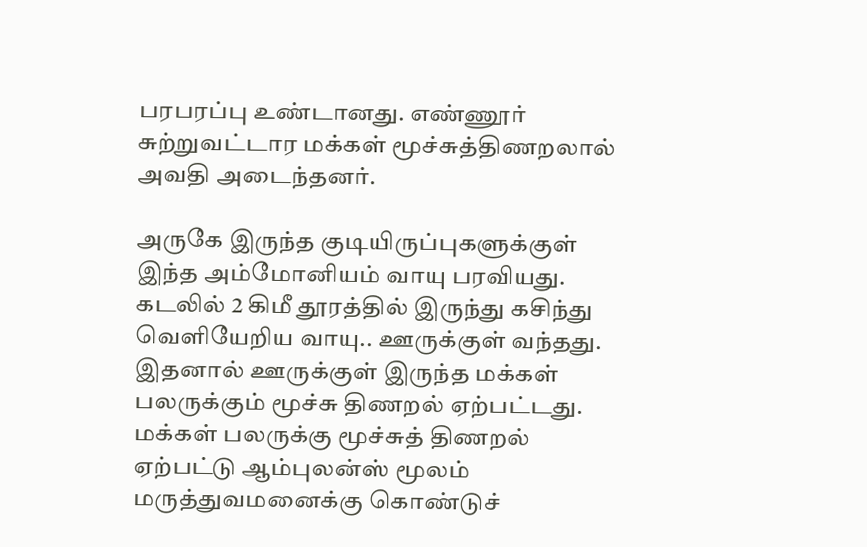பரபரப்பு உண்டானது. எண்ணூர் சுற்றுவட்டார மக்கள் மூச்சுத்திணறலால் அவதி அடைந்தனர்.

அருகே இருந்த குடியிருப்புகளுக்குள் இந்த அம்மோனியம் வாயு பரவியது. கடலில் 2 கிமீ தூரத்தில் இருந்து கசிந்து வெளியேறிய வாயு.. ஊருக்குள் வந்தது. இதனால் ஊருக்குள் இருந்த மக்கள் பலருக்கும் மூச்சு திணறல் ஏற்பட்டது. மக்கள் பலருக்கு மூச்சுத் திணறல் ஏற்பட்டு ஆம்புலன்ஸ் மூலம் மருத்துவமனைக்கு கொண்டுச்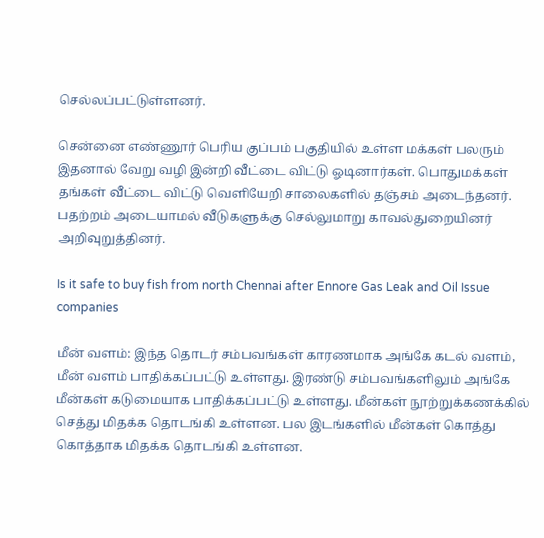செல்லப்பட்டுள்ளனர்.

சென்னை எண்ணூர் பெரிய குப்பம் பகுதியில் உள்ள மக்கள் பலரும் இதனால் வேறு வழி இன்றி வீட்டை விட்டு ஓடினார்கள். பொதுமக்கள் தங்கள் வீட்டை விட்டு வெளியேறி சாலைகளில் தஞ்சம் அடைந்தனர். பதற்றம் அடையாமல் வீடுகளுக்கு செல்லுமாறு காவல்துறையினர் அறிவுறுத்தினர்.

Is it safe to buy fish from north Chennai after Ennore Gas Leak and Oil Issue companies

மீன் வளம்: இந்த தொடர் சம்பவங்கள் காரணமாக அங்கே கடல் வளம், மீன் வளம் பாதிக்கப்பட்டு உள்ளது. இரண்டு சம்பவங்களிலும் அங்கே மீன்கள் கடுமையாக பாதிக்கப்பட்டு உள்ளது. மீன்கள் நூற்றுக்கணக்கில் செத்து மிதக்க தொடங்கி உள்ளன. பல இடங்களில் மீன்கள் கொத்து கொத்தாக மிதக்க தொடங்கி உள்ளன.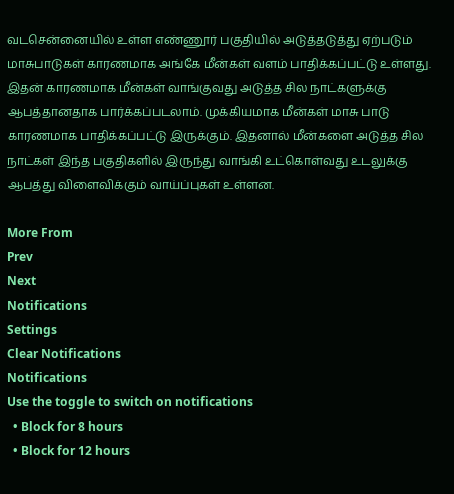வடசென்னையில் உள்ள எண்ணூர் பகுதியில் அடுத்தடுத்து ஏற்படும் மாசுபாடுகள் காரணமாக அங்கே மீன்கள் வளம் பாதிக்கப்பட்டு உள்ளது. இதன் காரணமாக மீன்கள் வாங்குவது அடுத்த சில நாட்களுக்கு ஆபத்தானதாக பார்க்கப்படலாம். முக்கியமாக மீன்கள் மாசு பாடு காரணமாக பாதிக்கப்பட்டு இருக்கும். இதனால் மீன்களை அடுத்த சில நாட்கள் இந்த பகுதிகளில் இருந்து வாங்கி உட்கொள்வது உடலுக்கு ஆபத்து விளைவிக்கும் வாய்ப்புகள் உள்ளன.

More From
Prev
Next
Notifications
Settings
Clear Notifications
Notifications
Use the toggle to switch on notifications
  • Block for 8 hours
  • Block for 12 hours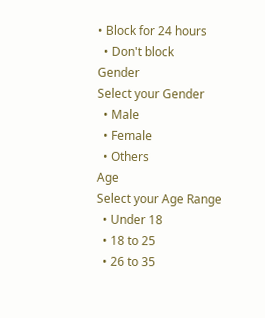• Block for 24 hours
  • Don't block
Gender
Select your Gender
  • Male
  • Female
  • Others
Age
Select your Age Range
  • Under 18
  • 18 to 25
  • 26 to 35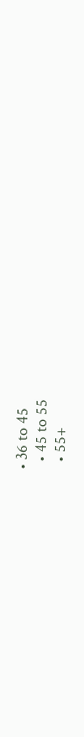• 36 to 45
  • 45 to 55
  • 55+